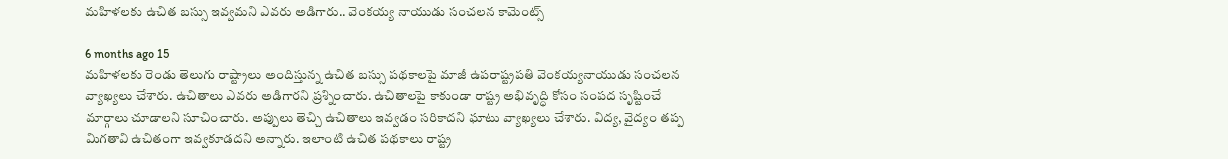మహిళలకు ఉచిత బస్సు ఇవ్వమని ఎవరు అడిగారు.. వెంకయ్య నాయుడు సంచలన కామెంట్స్

6 months ago 15
మహిళలకు రెండు తెలుగు రాష్ట్రాలు అందిస్తున్న ఉచిత బస్సు పథకాలపై మాజీ ఉపరాష్ట్రపతి వెంకయ్యనాయుడు సంచలన వ్యాఖ్యలు చేశారు. ఉచితాలు ఎవరు అడిగారని ప్రశ్నించారు. ఉచితాలపై కాకుండా రాష్ట్ర అభివృద్ధి కోసం సంపద సృష్టించే మార్గాలు చూడాలని సూచించారు. అప్పులు తెచ్చి ఉచితాలు ఇవ్వడం సరికాదని ఘాటు వ్యాఖ్యలు చేశారు. విద్య, వైద్యం తప్ప మిగతావి ఉచితంగా ఇవ్వకూడదని అన్నారు. ఇలాంటి ఉచిత పథకాలు రాష్ట్ర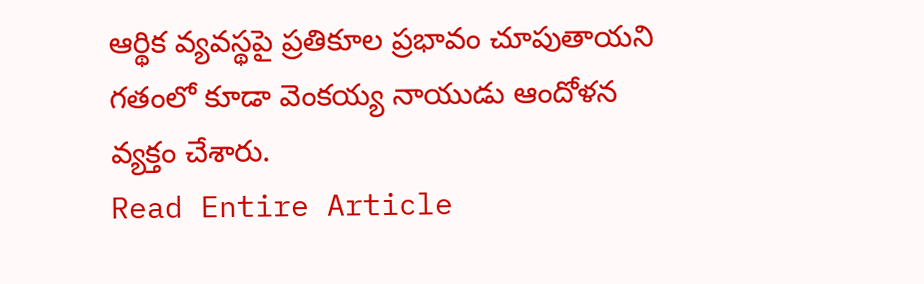ఆర్థిక వ్యవస్థపై ప్రతికూల ప్రభావం చూపుతాయని గతంలో కూడా వెంకయ్య నాయుడు ఆందోళన వ్యక్తం చేశారు.
Read Entire Article